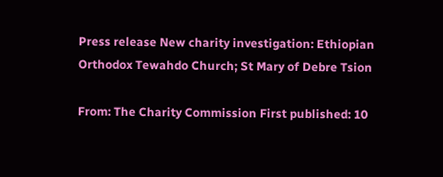Press release New charity investigation: Ethiopian Orthodox Tewahdo Church; St Mary of Debre Tsion

From: The Charity Commission First published: 10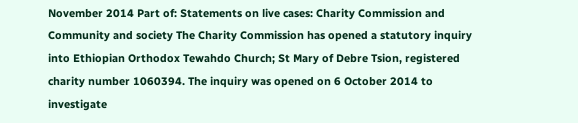November 2014 Part of: Statements on live cases: Charity Commission and Community and society The Charity Commission has opened a statutory inquiry into Ethiopian Orthodox Tewahdo Church; St Mary of Debre Tsion, registered charity number 1060394. The inquiry was opened on 6 October 2014 to investigate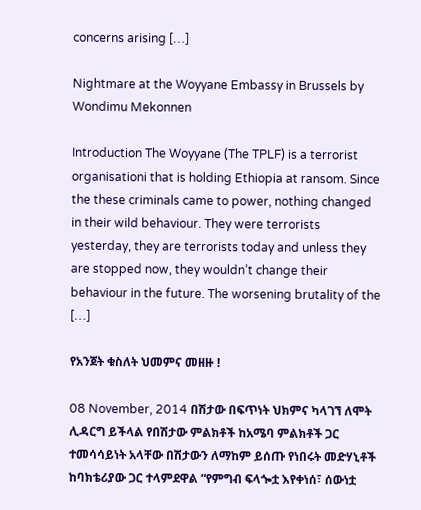concerns arising […]

Nightmare at the Woyyane Embassy in Brussels by Wondimu Mekonnen

Introduction The Woyyane (The TPLF) is a terrorist organisationi that is holding Ethiopia at ransom. Since the these criminals came to power, nothing changed in their wild behaviour. They were terrorists yesterday, they are terrorists today and unless they are stopped now, they wouldn’t change their behaviour in the future. The worsening brutality of the […]

የአንጀት ቁስለት ህመምና መዘዙ !

08 November, 2014 በሽታው በፍጥነት ህክምና ካላገኘ ለሞት ሊዳርግ ይችላል የበሽታው ምልክቶች ከአሜባ ምልክቶች ጋር ተመሳሳይነት አላቸው በሽታውን ለማከም ይሰጡ የነበሩት መድሃኒቶች ከባክቴሪያው ጋር ተላምደዋል “የምግብ ፍላጐቷ እየቀነሰ፣ ሰውነቷ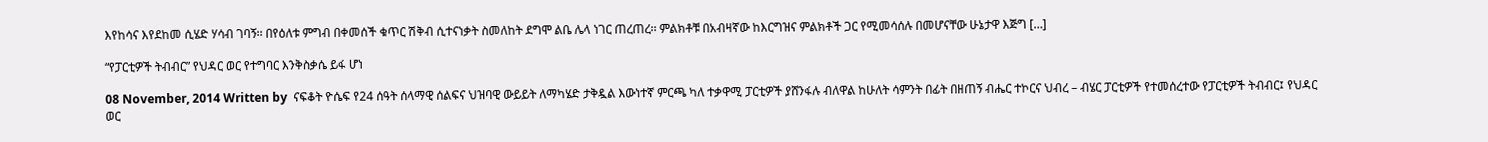እየከሳና እየደከመ ሲሄድ ሃሳብ ገባኝ፡፡ በየዕለቱ ምግብ በቀመሰች ቁጥር ሽቅብ ሲተናነቃት ስመለከት ደግሞ ልቤ ሌላ ነገር ጠረጠረ፡፡ ምልክቶቹ በአብዛኛው ከእርግዝና ምልክቶች ጋር የሚመሳሰሉ በመሆናቸው ሁኔታዋ እጅግ […]

“የፓርቲዎች ትብብር” የህዳር ወር የተግባር እንቅስቃሴ ይፋ ሆነ

08 November, 2014 Written by  ናፍቆት ዮሴፍ የ24 ሰዓት ሰላማዊ ሰልፍና ህዝባዊ ውይይት ለማካሄድ ታቅዷል እውነተኛ ምርጫ ካለ ተቃዋሚ ፓርቲዎች ያሸንፋሉ ብለዋል ከሁለት ሳምንት በፊት በዘጠኝ ብሔር ተኮርና ህብረ – ብሄር ፓርቲዎች የተመሰረተው የፓርቲዎች ትብብር፤ የህዳር ወር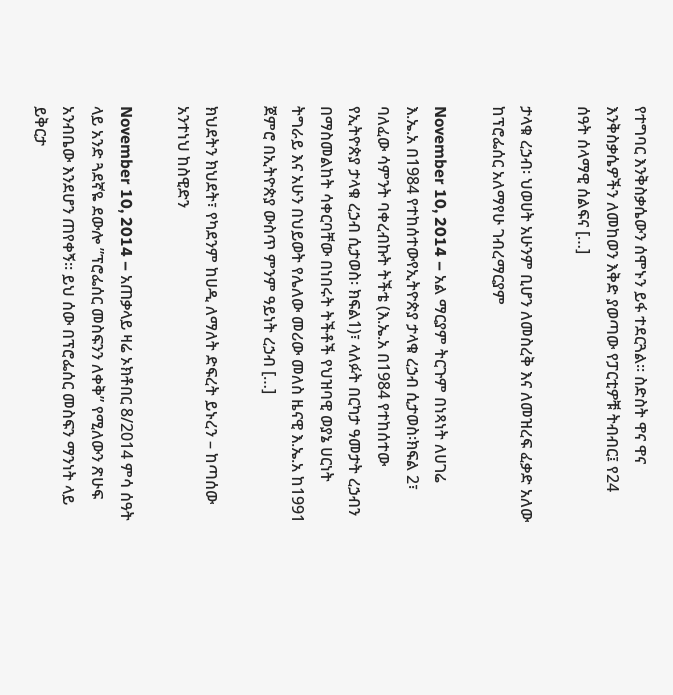የተግባር እንቅስቃሴውን ሰሞኑን ይፋ ተደርጓል፡፡ ስድስት ዋና ዋና እንቅስቃሴዎችን ለመከወን እቅድ ያወጣው የፓርቲዎቹ ትብብር፤ የ24 ሰዓት ሰላማዊ ሰልፍና […]

ታላቁ ረኃብ፡ ህወሀት አሁንም ቢሆን ለመስረቅ እና ለመዝረፍ ፈቃድ አለው ከፕሮፌሰር አለማየሁ ገብረማርያም

November 10, 2014 – አል ማርያም ትርጉም በነጻነት ለሀገሬ እ.ኤ.አ በ1984 የተከሰተውየኢትዮጵያ ታላቁ ረኃብ ሲታወስ፡ክፍል 2፣ ባለፈው ሳምንት ባቀረብኩት ትችቴ (እ.ኤ.አ በ1984 የተከሰተው የኢትዮጵያ ታላቁ ረኃብ ሲታወስ፡ ክፍል1)፣ ላለፉት በርካታ ዓመታት ረኃብን በማስመልከት ሳቀርባቸው በነበሩት ትችቶች የህዝባዊ ወያኔ ሀርነት ትግራይ እና አሁን በህይወት የሌለው መሪው መለስ ዜናዊ እ.ኤ.አ ከ1991 ጀምሮ በኢትዮጵያ ውስጥ ምንም ዓይነት ረኃብ […]

ክህደትን ክህደት፣ የካደንም ከሀዲ ለማለት ድፍረት ይኑረን – ከጣሰው አንተነህ ከስዊድን

November 10, 2014 – አጠቃላይ ዛሬ ኦክቶበር 8/2014 ምሳ ሰዓት ላይ አንድ ጓደኛዬ ደውሎ ”ፕሮፌሰር መስፍንን ለቀቅ” የሚለውን ጽሁፍ አንብቤው እንደሆን ጠየቀኝ። ይህ ሰው በፕሮፌሰር መስፍን ማንነት ላይ ይቅርታ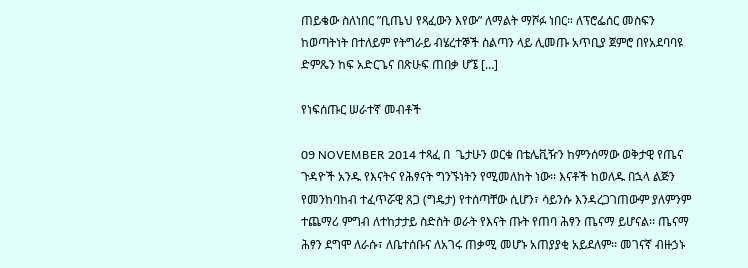ጠይቄው ስለነበር ”ቢጤህ የጻፈውን እየው” ለማልት ማሾፉ ነበር። ለፕሮፌሰር መስፍን ከወጣትነት በተለይም የትግራይ ብሄረተኞች ስልጣን ላይ ሊመጡ አጥቢያ ጀምሮ በየአደባባዩ ድምጼን ከፍ አድርጌና በጽሁፍ ጠበቃ ሆኜ […]

የነፍሰጡር ሠራተኛ መብቶች

09 NOVEMBER 2014 ተጻፈ በ  ጌታሁን ወርቁ በቴሌቪዥን ከምንሰማው ወቅታዊ የጤና ጉዳዮች አንዱ የእናትና የሕፃናት ግንኙነትን የሚመለከት ነው፡፡ እናቶች ከወለዱ በኋላ ልጅን የመንከባከብ ተፈጥሯዊ ጸጋ (ግዴታ) የተሰጣቸው ሲሆን፣ ሳይንሱ እንዳረጋገጠውም ያለምንም ተጨማሪ ምግብ ለተከታታይ ስድስት ወራት የእናት ጡት የጠባ ሕፃን ጤናማ ይሆናል፡፡ ጤናማ ሕፃን ደግሞ ለራሱ፣ ለቤተሰቡና ለአገሩ ጠቃሚ መሆኑ አጠያያቂ አይደለም፡፡ መገናኛ ብዙኃኑ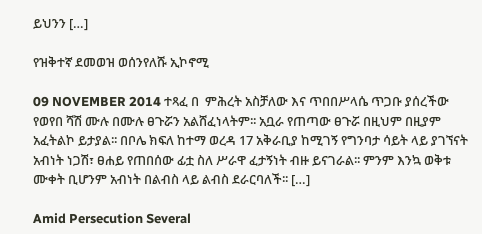ይህንን […]

የዝቅተኛ ደመወዝ ወሰንየለሹ ኢኮኖሚ

09 NOVEMBER 2014 ተጻፈ በ  ምሕረት አስቻለው እና ጥበበሥላሴ ጥጋቡ ያሰረችው የወየበ ሻሽ ሙሉ በሙሉ ፀጉሯን አልሸፈነላትም፡፡ አቧራ የጠጣው ፀጉሯ በዚህም በዚያም አፈትልኮ ይታያል፡፡ በቦሌ ክፍለ ከተማ ወረዳ 17 አቅራቢያ ከሚገኝ የግንባታ ሳይት ላይ ያገኘናት አብነት ነጋሽ፣ ፀሐይ የጠበሰው ፊቷ ስለ ሥራዋ ፈታኝነት ብዙ ይናገራል፡፡ ምንም እንኳ ወቅቱ ሙቀት ቢሆንም አብነት በልብስ ላይ ልብስ ደራርባለች፡፡ […]

Amid Persecution Several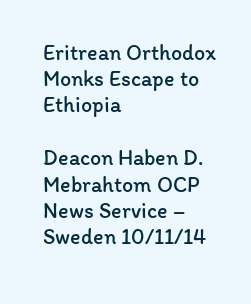Eritrean Orthodox Monks Escape to Ethiopia

Deacon Haben D. Mebrahtom OCP News Service – Sweden 10/11/14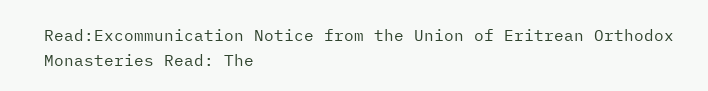Read:Excommunication Notice from the Union of Eritrean Orthodox Monasteries Read: The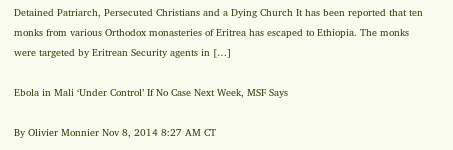Detained Patriarch, Persecuted Christians and a Dying Church It has been reported that ten monks from various Orthodox monasteries of Eritrea has escaped to Ethiopia. The monks were targeted by Eritrean Security agents in […]

Ebola in Mali ‘Under Control’ If No Case Next Week, MSF Says

By Olivier Monnier Nov 8, 2014 8:27 AM CT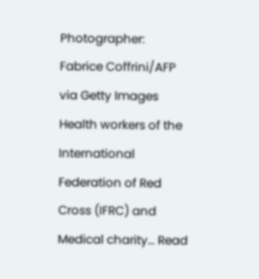Photographer: Fabrice Coffrini/AFP via Getty Images Health workers of the International Federation of Red Cross (IFRC) and Medical charity… Read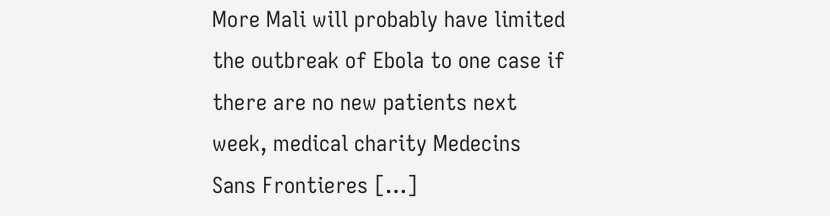More Mali will probably have limited the outbreak of Ebola to one case if there are no new patients next week, medical charity Medecins Sans Frontieres […]